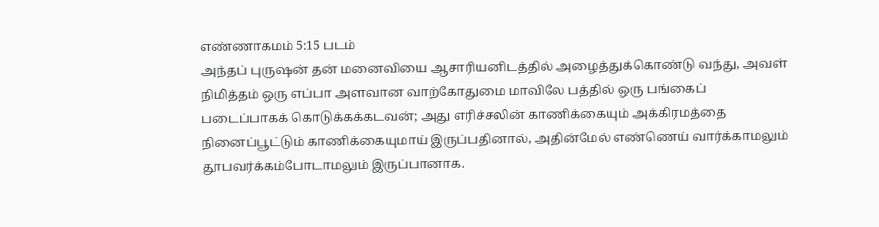எண்ணாகமம் 5:15 படம்
அந்தப் புருஷன் தன் மனைவியை ஆசாரியனிடத்தில் அழைத்துக்கொண்டு வந்து, அவள் நிமித்தம் ஒரு எப்பா அளவான வாற்கோதுமை மாவிலே பத்தில் ஒரு பங்கைப் படைப்பாகக் கொடுக்கக்கடவன்; அது எரிச்சலின் காணிக்கையும் அக்கிரமத்தை நினைப்பூட்டும் காணிக்கையுமாய் இருப்பதினால், அதின்மேல் எண்ணெய் வார்க்காமலும் தூபவர்க்கம்போடாமலும் இருப்பானாக.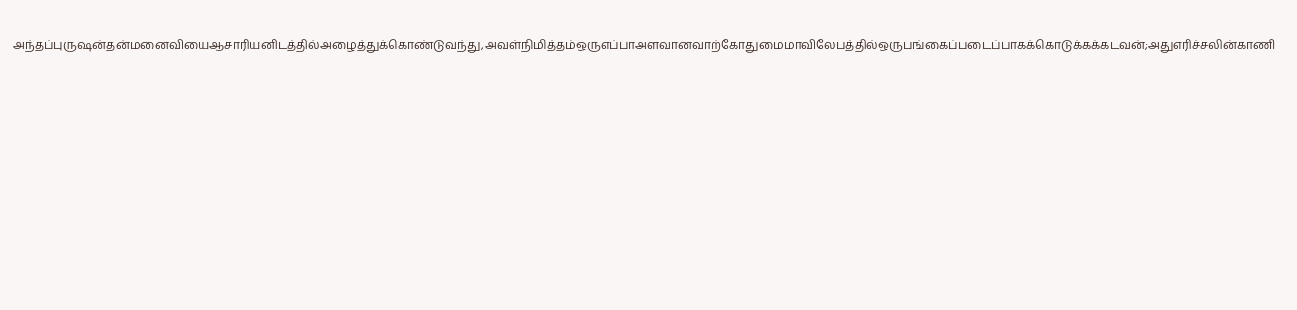அந்தப்புருஷன்தன்மனைவியைஆசாரியனிடத்தில்அழைத்துக்கொண்டுவந்து,அவள்நிமித்தம்ஒருஎப்பாஅளவானவாற்கோதுமைமாவிலேபத்தில்ஒருபங்கைப்படைப்பாகக்கொடுக்கக்கடவன்;அதுஎரிச்சலின்காணி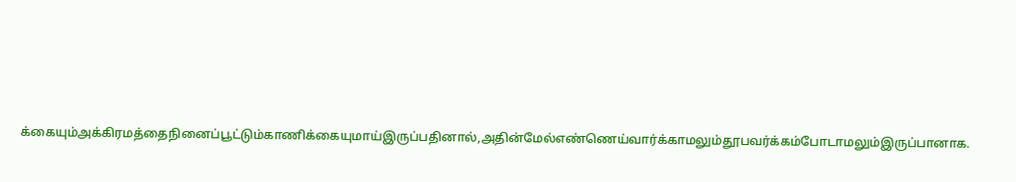க்கையும்அக்கிரமத்தைநினைப்பூட்டும்காணிக்கையுமாய்இருப்பதினால்,அதின்மேல்எண்ணெய்வார்க்காமலும்தூபவர்க்கம்போடாமலும்இருப்பானாக.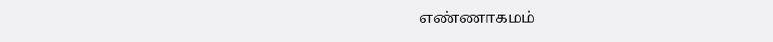எண்ணாகமம்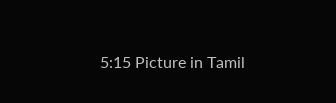5:15 Picture in Tamil